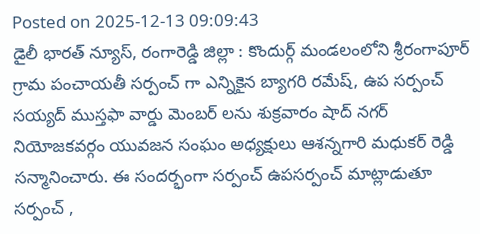Posted on 2025-12-13 09:09:43
డైలీ భారత్ న్యూస్, రంగారెడ్డి జిల్లా : కొందుర్గ్ మండలంలోని శ్రీరంగాపూర్ గ్రామ పంచాయతీ సర్పంచ్ గా ఎన్నికైన బ్యాగరి రమేష్, ఉప సర్పంచ్ సయ్యద్ ముస్తఫా వార్డు మెంబర్ లను శుక్రవారం షాద్ నగర్ నియోజకవర్గం యువజన సంఘం అధ్యక్షులు ఆశన్నగారి మధుకర్ రెడ్డి సన్మానించారు. ఈ సందర్భంగా సర్పంచ్ ఉపసర్పంచ్ మాట్లాడుతూ సర్పంచ్ ,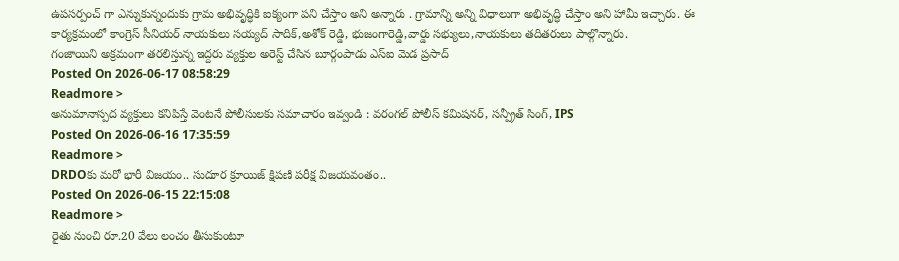ఉపసర్పంచ్ గా ఎన్నుకున్నందుకు గ్రామ అభివృద్ధికి ఐక్యంగా పని చేస్తాం అని అన్నారు . గ్రామాన్ని అన్ని విధాలుగా అభివృద్ధి చేస్తాం అని హామీ ఇచ్చారు. ఈ కార్యక్రమంలో కాంగ్రెస్ సీనియర్ నాయకులు సయ్యద్ సాదిక్,అశోక్ రెడ్డి, భుజంగారెడ్డి,వార్డు సభ్యులు,నాయకులు తదితరులు పాల్గొన్నారు.
గంజాయిని అక్రమంగా తరలిస్తున్న ఇద్దరు వ్యక్తుల అరెస్ట్ చేసిన బూర్గంపాడు ఎస్ఐ మెడ ప్రసాద్
Posted On 2026-06-17 08:58:29
Readmore >
అనుమానాస్పద వ్యక్తులు కనిపిస్తే వెంటనే పోలీసులకు సమాచారం ఇవ్వండి : వరంగల్ పోలీస్ కమిషనర్, సన్ప్రీత్ సింగ్, IPS
Posted On 2026-06-16 17:35:59
Readmore >
DRDOకు మరో భారీ విజయం.. సుదూర క్రూయిజ్ క్షిపణి పరీక్ష విజయవంతం..
Posted On 2026-06-15 22:15:08
Readmore >
రైతు నుంచి రూ.20 వేలు లంచం తీసుకుంటూ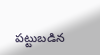పట్టుబడిన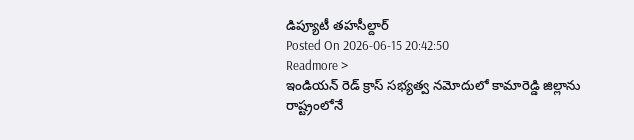డిప్యూటీ తహసీల్దార్
Posted On 2026-06-15 20:42:50
Readmore >
ఇండియన్ రెడ్ క్రాస్ సభ్యత్వ నమోదులో కామారెడ్డి జిల్లాను రాష్ట్రంలోనే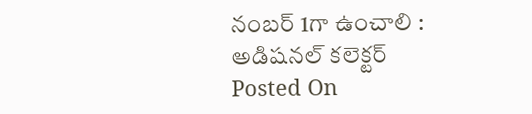నంబర్ 1గా ఉంచాలి : అడిషనల్ కలెక్టర్
Posted On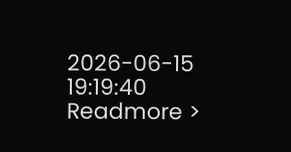2026-06-15 19:19:40
Readmore >